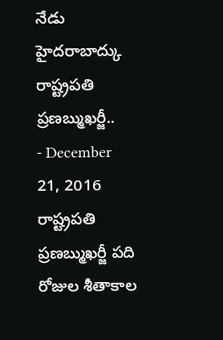నేడు హైదరాబాద్కు రాష్ట్రపతి ప్రణబ్ముఖర్జీ..
- December 21, 2016
రాష్ట్రపతి ప్రణబ్ముఖర్జీ పది రోజుల శీతాకాల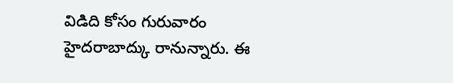విడిది కోసం గురువారం హైదరాబాద్కు రానున్నారు. ఈ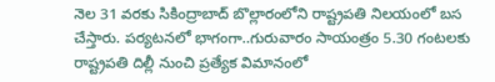నెల 31 వరకు సికింద్రాబాద్ బొల్లారంలోని రాష్ట్రపతి నిలయంలో బస చేస్తారు. పర్యటనలో భాగంగా..గురువారం సాయంత్రం 5.30 గంటలకు రాష్ట్రపతి దిల్లీ నుంచి ప్రత్యేక విమానంలో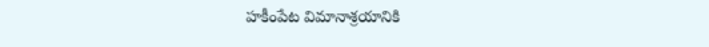హకీంపేట విమానాశ్రయానికి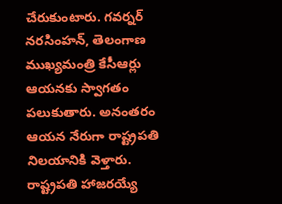చేరుకుంటారు. గవర్నర్ నరసింహన్, తెలంగాణ ముఖ్యమంత్రి కేసీఆర్లు ఆయనకు స్వాగతం పలుకుతారు. అనంతరం ఆయన నేరుగా రాష్ట్రపతి నిలయానికి వెళ్తారు.
రాష్ట్రపతి హాజరయ్యే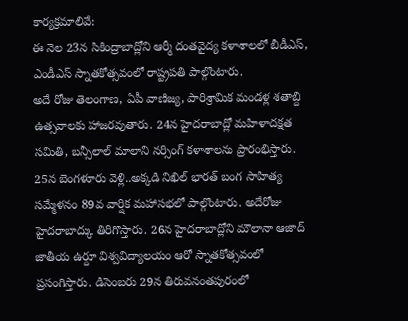కార్యక్రమాలివే:
ఈ నెల 23న సికింద్రాబాద్లోని ఆర్మీ దంతవైద్య కళాశాలలో బీడీఎస్, ఎండీఎస్ స్నాతకోత్సవంలో రాష్ట్రపతి పాల్గొంటారు.
అదే రోజు తెలంగాణ, ఏపీ వాణిజ్య, పారిశ్రామిక మండళ్ల శతాబ్ది ఉత్సవాలకు హాజరవుతారు. 24న హైదరాబాద్లో మహిళాదక్షత సమితి, బన్సీలాల్ మాలాని నర్సింగ్ కళాశాలను ప్రారంభిస్తారు. 25న బెంగళూరు వెళ్లి..అక్కడి నిఖిల్ భారత్ బంగ సాహిత్య సమ్మేళనం 89వ వార్షిక మహాసభలో పాల్గొంటారు. అదేరోజు హైదరాబాద్కు తిరిగొస్తారు. 26న హైదరాబాద్లోని మౌలానా ఆజాద్ జాతీయ ఉర్దూ విశ్వవిద్యాలయం ఆరో స్నాతకోత్సవంలో ప్రసంగిస్తారు. డిసెంబరు 29న తిరువనంతపురంలో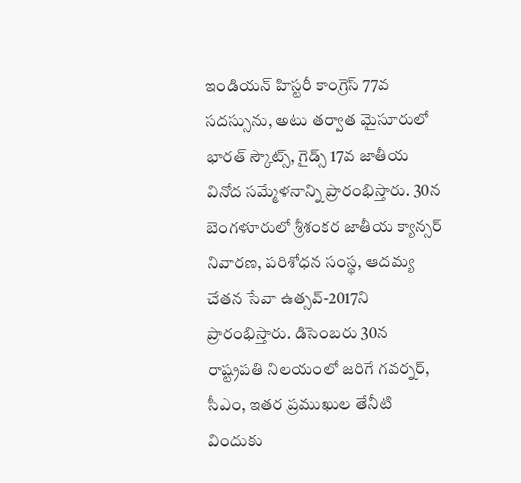ఇండియన్ హిస్టరీ కాంగ్రెస్ 77వ సదస్సును, అటు తర్వాత మైసూరులో భారత్ స్కౌట్స్, గైడ్స్ 17వ జాతీయ వినోద సమ్మేళనాన్ని ప్రారంభిస్తారు. 30న బెంగళూరులో శ్రీశంకర జాతీయ క్యాన్సర్ నివారణ, పరిశోధన సంస్థ, ఆదమ్య చేతన సేవా ఉత్సవ్-2017ని ప్రారంభిస్తారు. డిసెంబరు 30న రాష్ట్రపతి నిలయంలో జరిగే గవర్నర్, సీఎం, ఇతర ప్రముఖుల తేనీటి విందుకు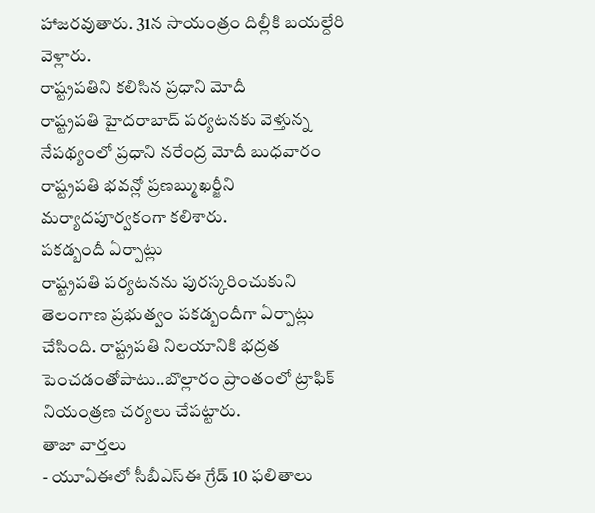హాజరవుతారు. 31న సాయంత్రం దిల్లీకి బయల్దేరి వెళ్లారు.
రాష్ట్రపతిని కలిసిన ప్రధాని మోదీ
రాష్ట్రపతి హైదరాబాద్ పర్యటనకు వెళ్తున్న నేపథ్యంలో ప్రధాని నరేంద్ర మోదీ బుధవారం రాష్ట్రపతి భవన్లో ప్రణబ్ముఖర్జీని మర్యాదపూర్వకంగా కలిశారు.
పకడ్బందీ ఏర్పాట్లు
రాష్ట్రపతి పర్యటనను పురస్కరించుకుని తెలంగాణ ప్రభుత్వం పకడ్బందీగా ఏర్పాట్లు చేసింది. రాష్ట్రపతి నిలయానికి భద్రత పెంచడంతోపాటు..బొల్లారం ప్రాంతంలో ట్రాఫిక్ నియంత్రణ చర్యలు చేపట్టారు.
తాజా వార్తలు
- యూఏఈలో సీబీఎస్ఈ గ్రేడ్ 10 ఫలితాలు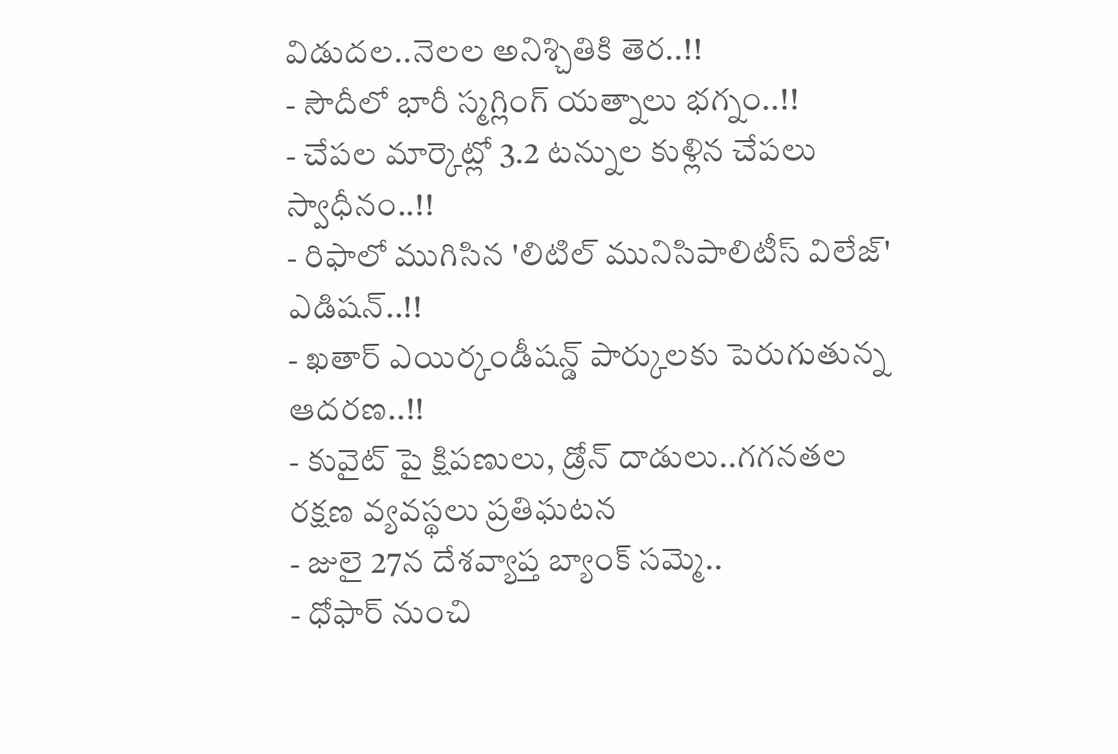విడుదల..నెలల అనిశ్చితికి తెర..!!
- సౌదీలో భారీ స్మగ్లింగ్ యత్నాలు భగ్నం..!!
- చేపల మార్కెట్లో 3.2 టన్నుల కుళ్లిన చేపలు స్వాధీనం..!!
- రిఫాలో ముగిసిన 'లిటిల్ మునిసిపాలిటీస్ విలేజ్' ఎడిషన్..!!
- ఖతార్ ఎయిర్కండీషన్డ్ పార్కులకు పెరుగుతున్న ఆదరణ..!!
- కువైట్ పై క్షిపణులు, డ్రోన్ దాడులు..గగనతల రక్షణ వ్యవస్థలు ప్రతిఘటన
- జులై 27న దేశవ్యాప్త బ్యాంక్ సమ్మె..
- ధోఫార్ నుంచి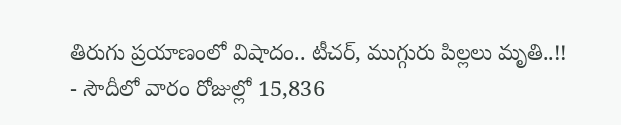తిరుగు ప్రయాణంలో విషాదం.. టీచర్, ముగ్గురు పిల్లలు మృతి..!!
- సౌదీలో వారం రోజుల్లో 15,836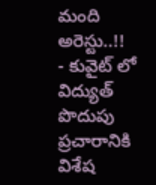మంది అరెస్టు..!!
- కువైట్ లో విద్యుత్ పొదుపు ప్రచారానికి విశేష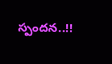స్పందన..!!